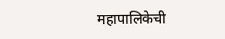महापालिकेची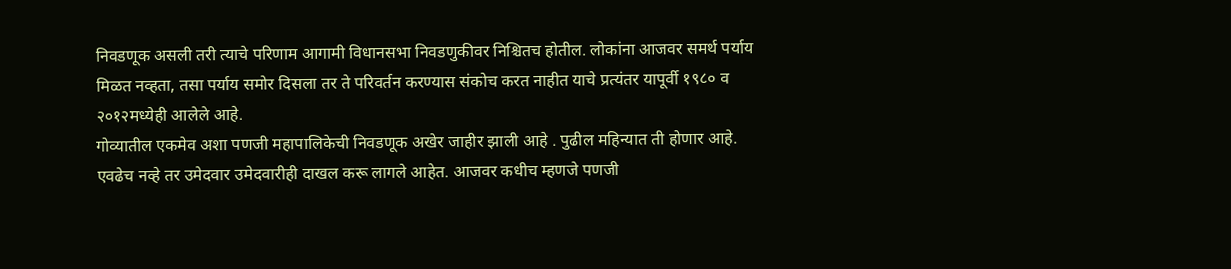निवडणूक असली तरी त्याचे परिणाम आगामी विधानसभा निवडणुकीवर निश्चितच होतील. लोकांना आजवर समर्थ पर्याय मिळत नव्हता, तसा पर्याय समोर दिसला तर ते परिवर्तन करण्यास संकोच करत नाहीत याचे प्रत्यंतर यापूर्वी १९८० व २०१२मध्येही आलेले आहे.
गोव्यातील एकमेव अशा पणजी महापालिकेची निवडणूक अखेर जाहीर झाली आहे . पुढील महिन्यात ती होणार आहे. एवढेच नव्हे तर उमेदवार उमेदवारीही दाखल करू लागले आहेत. आजवर कधीच म्हणजे पणजी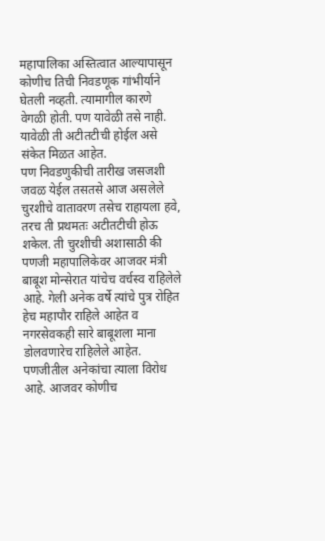महापालिका अस्तित्वात आल्यापासून कोणीच तिची निवडणूक गांभीर्याने घेतली नव्हती. त्यामागील कारणे वेगळी होती. पण यावेळी तसे नाही. यावेळी ती अटीतटीची होईल असे संकेत मिळत आहेत.
पण निवडणुकीची तारीख जसजशी जवळ येईल तसतसे आज असलेले चुरशीचे वातावरण तसेच राहायला हवे, तरच ती प्रथमतः अटीतटीची होऊ शकेल. ती चुरशीची अशासाठी की पणजी महापालिकेवर आजवर मंत्री बाबूश मोन्सेरात यांचेच वर्चस्व राहिलेले आहे. गेली अनेक वर्षे त्यांचे पुत्र रोहित हेच महापौर राहिले आहेत व नगरसेवकही सारे बाबूशला माना डोलवणारेच राहिलेले आहेत. पणजीतील अनेकांचा त्याला विरोध आहे. आजवर कोणीच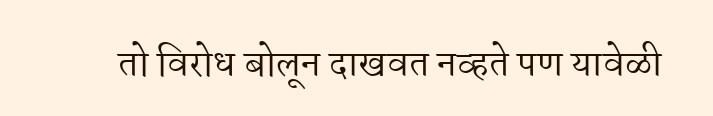तो विरोध बोलून दाखवत नव्हते पण यावेळी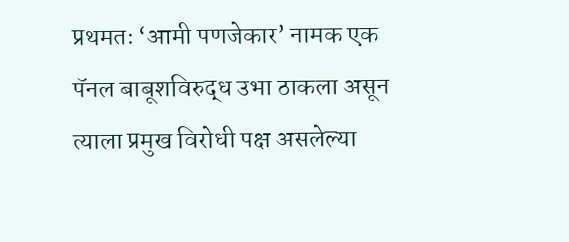प्रथमतः ‘आमी पणजेकार’ नामक एक पॅनल बाबूशविरुद्ध उभा ठाकला असून त्याला प्रमुख विरोधी पक्ष असलेल्या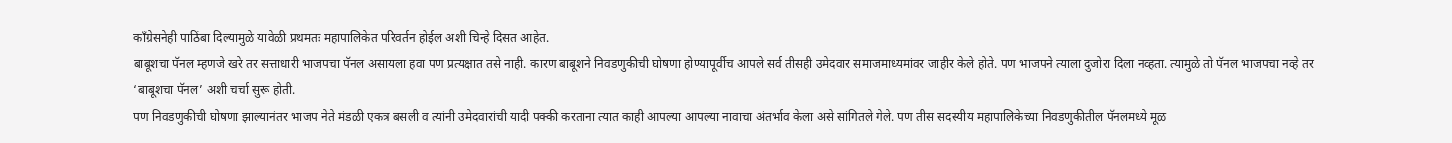कॉंग्रेसनेही पाठिंबा दिल्यामुळे यावेळी प्रथमतः महापालिकेत परिवर्तन होईल अशी चिन्हे दिसत आहेत.
बाबूशचा पॅनल म्हणजे खरे तर सत्ताधारी भाजपचा पॅनल असायला हवा पण प्रत्यक्षात तसे नाही. कारण बाबूशने निवडणुकीची घोषणा होण्यापूर्वीच आपले सर्व तीसही उमेदवार समाजमाध्यमांवर जाहीर केले होते. पण भाजपने त्याला दुजोरा दिला नव्हता. त्यामुळे तो पॅनल भाजपचा नव्हे तर ‘बाबूशचा पॅनल’ अशी चर्चा सुरू होती.
पण निवडणुकीची घोषणा झाल्यानंतर भाजप नेते मंडळी एकत्र बसली व त्यांनी उमेदवारांची यादी पक्की करताना त्यात काही आपल्या आपल्या नावाचा अंतर्भाव केला असे सांगितले गेले. पण तीस सदस्यीय महापालिकेच्या निवडणुकीतील पॅनलमध्ये मूळ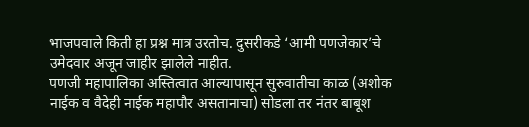भाजपवाले किती हा प्रश्न मात्र उरतोच. दुसरीकडे ‘आमी पणजेकार’चे उमेदवार अजून जाहीर झालेले नाहीत.
पणजी महापालिका अस्तित्वात आल्यापासून सुरुवातीचा काळ (अशोक नाईक व वैदेही नाईक महापौर असतानाचा) सोडला तर नंतर बाबूश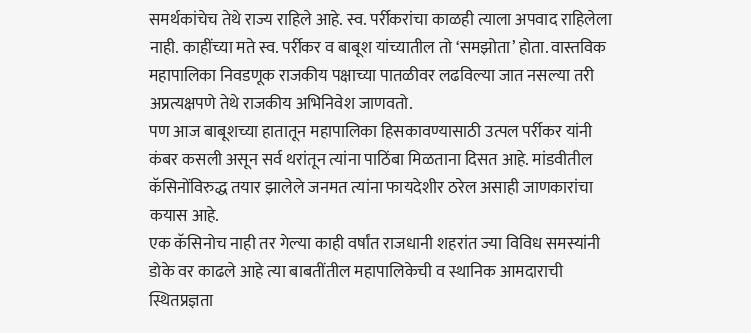समर्थकांचेच तेथे राज्य राहिले आहे. स्व. पर्रीकरांचा काळही त्याला अपवाद राहिलेला नाही. काहींच्या मते स्व. पर्रीकर व बाबूश यांच्यातील तो ‘समझोता’ होता. वास्तविक महापालिका निवडणूक राजकीय पक्षाच्या पातळीवर लढविल्या जात नसल्या तरी अप्रत्यक्षपणे तेथे राजकीय अभिनिवेश जाणवतो.
पण आज बाबूशच्या हातातून महापालिका हिसकावण्यासाठी उत्पल पर्रीकर यांनी कंबर कसली असून सर्व थरांतून त्यांना पाठिंबा मिळताना दिसत आहे. मांडवीतील कॅसिनोंविरुद्ध तयार झालेले जनमत त्यांना फायदेशीर ठरेल असाही जाणकारांचा कयास आहे.
एक कॅसिनोच नाही तर गेल्या काही वर्षांत राजधानी शहरांत ज्या विविध समस्यांनी डोके वर काढले आहे त्या बाबतींतील महापालिकेची व स्थानिक आमदाराची स्थितप्रज्ञता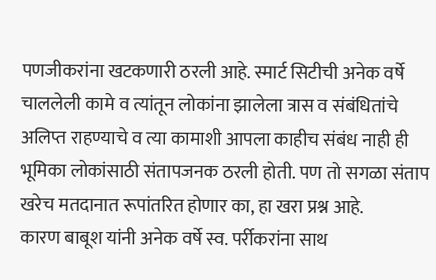पणजीकरांना खटकणारी ठरली आहे. स्मार्ट सिटीची अनेक वर्षे चाललेली कामे व त्यांतून लोकांना झालेला त्रास व संबंधितांचे अलिप्त राहण्याचे व त्या कामाशी आपला काहीच संबंध नाही ही भूमिका लोकांसाठी संतापजनक ठरली होती. पण तो सगळा संताप खरेच मतदानात रूपांतरित होणार का, हा खरा प्रश्न आहे.
कारण बाबूश यांनी अनेक वर्षे स्व. पर्रीकरांना साथ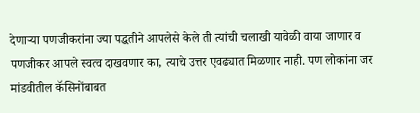देणाऱ्या पणजीकरांना ज्या पद्धतीने आपलेसे केले ती त्यांची चलाखी यावेळी वाया जाणार व पणजीकर आपले स्वत्व दाखवणार का, त्याचे उत्तर एवढ्यात मिळणार नाही. पण लोकांना जर मांडवीतील कॅसिनोंबाबत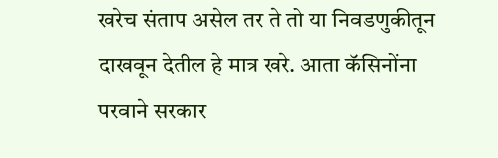खरेच संताप असेल तर ते तो या निवडणुकीतून दाखवून देतील हे मात्र खरे. आता कॅसिनोंना परवाने सरकार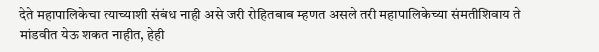देते महापालिकेचा त्याच्याशी संबंध नाही असे जरी रोहितबाब म्हणत असले तरी महापालिकेच्या संमतीशिवाय ते मांडवीत येऊ शकत नाहीत, हेही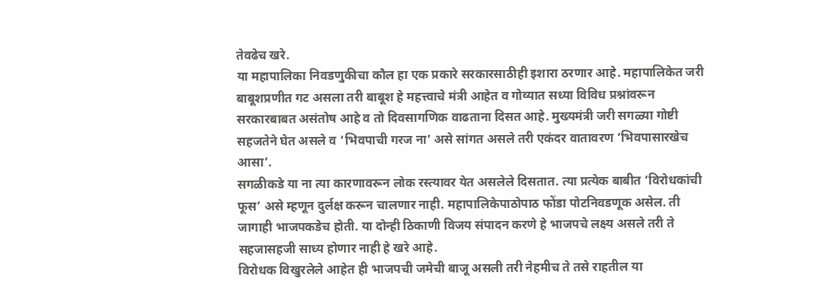तेवढेच खरे.
या महापालिका निवडणुकीचा कौल हा एक प्रकारे सरकारसाठीही इशारा ठरणार आहे. महापालिकेत जरी बाबूशप्रणीत गट असला तरी बाबूश हे महत्त्वाचे मंत्री आहेत व गोव्यात सध्या विविध प्रश्नांवरून सरकारबाबत असंतोष आहे व तो दिवसागणिक वाढताना दिसत आहे. मुख्यमंत्री जरी सगळ्या गोष्टी सहजतेने घेत असले व ‘भिवपाची गरज ना’ असे सांगत असले तरी एकंदर वातावरण ‘भिवपासारखेच आसा’.
सगळीकडे या ना त्या कारणावरून लोक रस्त्यावर येत असलेले दिसतात. त्या प्रत्येक बाबीत ‘विरोधकांची फूस’ असे म्हणून दुर्लक्ष करून चालणार नाही. महापालिकेपाठोपाठ फोंडा पोटनिवडणूक असेल. ती जागाही भाजपकडेच होती. या दोन्ही ठिकाणी विजय संपादन करणे हे भाजपचे लक्ष्य असले तरी ते सहजासहजी साध्य होणार नाही हे खरे आहे.
विरोधक विखुरलेले आहेत ही भाजपची जमेची बाजू असली तरी नेहमीच ते तसे राहतील या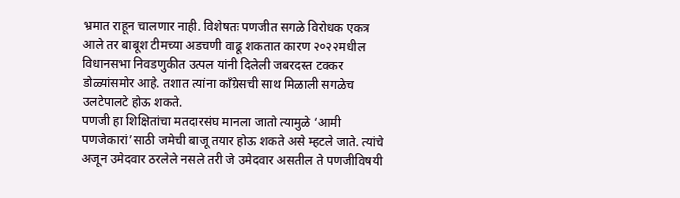भ्रमात राहून चालणार नाही. विशेषतः पणजीत सगळे विरोधक एकत्र आले तर बाबूश टीमच्या अडचणी वाढू शकतात कारण २०२२मधील विधानसभा निवडणुकीत उत्पल यांनी दिलेली जबरदस्त टक्कर डोळ्यांसमोर आहे. तशात त्यांना कॉंग्रेसची साथ मिळाली सगळेच उलटेपालटे होऊ शकते.
पणजी हा शिक्षितांचा मतदारसंघ मानला जातो त्यामुळे ‘आमी पणजेकारां’साठी जमेची बाजू तयार होऊ शकते असे म्हटले जाते. त्यांचे अजून उमेदवार ठरलेले नसले तरी जे उमेदवार असतील ते पणजीविषयी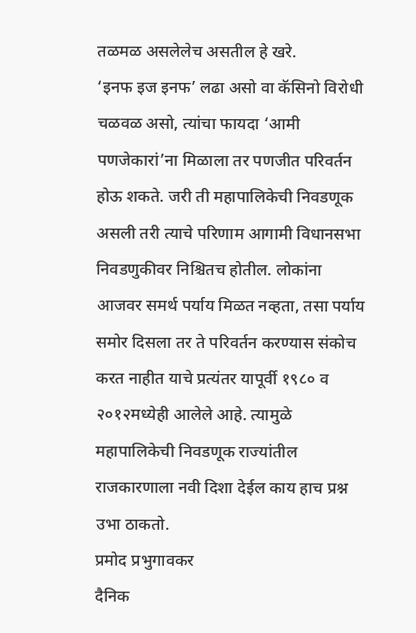तळमळ असलेलेच असतील हे खरे.
‘इनफ इज इनफ’ लढा असो वा कॅसिनो विरोधी चळवळ असो, त्यांचा फायदा ‘आमी पणजेकारां’ना मिळाला तर पणजीत परिवर्तन होऊ शकते. जरी ती महापालिकेची निवडणूक असली तरी त्याचे परिणाम आगामी विधानसभा निवडणुकीवर निश्चितच होतील. लोकांना आजवर समर्थ पर्याय मिळत नव्हता, तसा पर्याय समोर दिसला तर ते परिवर्तन करण्यास संकोच करत नाहीत याचे प्रत्यंतर यापूर्वी १९८० व २०१२मध्येही आलेले आहे. त्यामुळे महापालिकेची निवडणूक राज्यांतील राजकारणाला नवी दिशा देईल काय हाच प्रश्न उभा ठाकतो.
प्रमोद प्रभुगावकर
दैनिक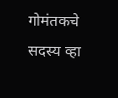गोमंतकचे सदस्य व्हा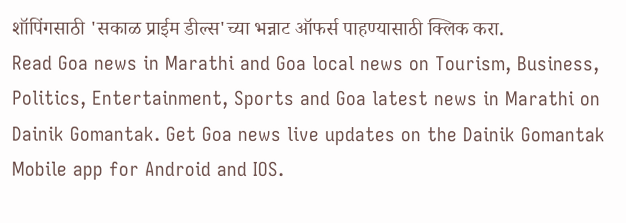शॉपिंगसाठी 'सकाळ प्राईम डील्स'च्या भन्नाट ऑफर्स पाहण्यासाठी क्लिक करा.
Read Goa news in Marathi and Goa local news on Tourism, Business, Politics, Entertainment, Sports and Goa latest news in Marathi on Dainik Gomantak. Get Goa news live updates on the Dainik Gomantak Mobile app for Android and IOS.